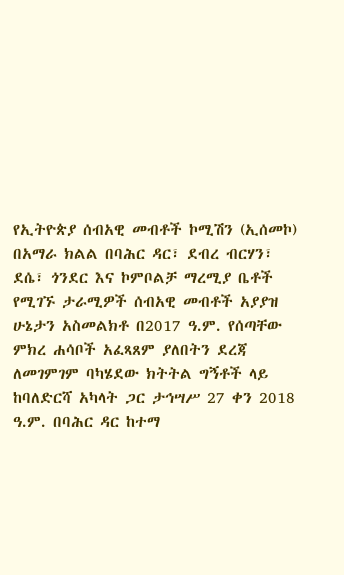የኢትዮጵያ ሰብአዊ መብቶች ኮሚሽን (ኢሰመኮ) በአማራ ክልል በባሕር ዳር፣ ደብረ ብርሃን፣ ደሴ፣ ጎንደር እና ኮምቦልቻ ማረሚያ ቤቶች የሚገኙ ታራሚዎች ሰብአዊ መብቶች አያያዝ ሁኔታን አስመልክቶ በ2017 ዓ.ም. የሰጣቸው ምክረ ሐሳቦች አፈጻጸም ያለበትን ደረጃ ለመገምገም ባካሄደው ክትትል ግኝቶች ላይ ከባለድርሻ አካላት ጋር ታኅሣሥ 27 ቀን 2018 ዓ.ም. በባሕር ዳር ከተማ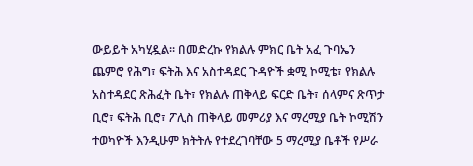ውይይት አካሂዷል። በመድረኩ የክልሉ ምክር ቤት አፈ ጉባኤን ጨምሮ የሕግ፣ ፍትሕ እና አስተዳደር ጉዳዮች ቋሚ ኮሚቴ፣ የክልሉ አስተዳደር ጽሕፈት ቤት፣ የክልሉ ጠቅላይ ፍርድ ቤት፣ ሰላምና ጽጥታ ቢሮ፣ ፍትሕ ቢሮ፣ ፖሊስ ጠቅላይ መምሪያ እና ማረሚያ ቤት ኮሚሽን ተወካዮች እንዲሁም ክትትሉ የተደረገባቸው 5 ማረሚያ ቤቶች የሥራ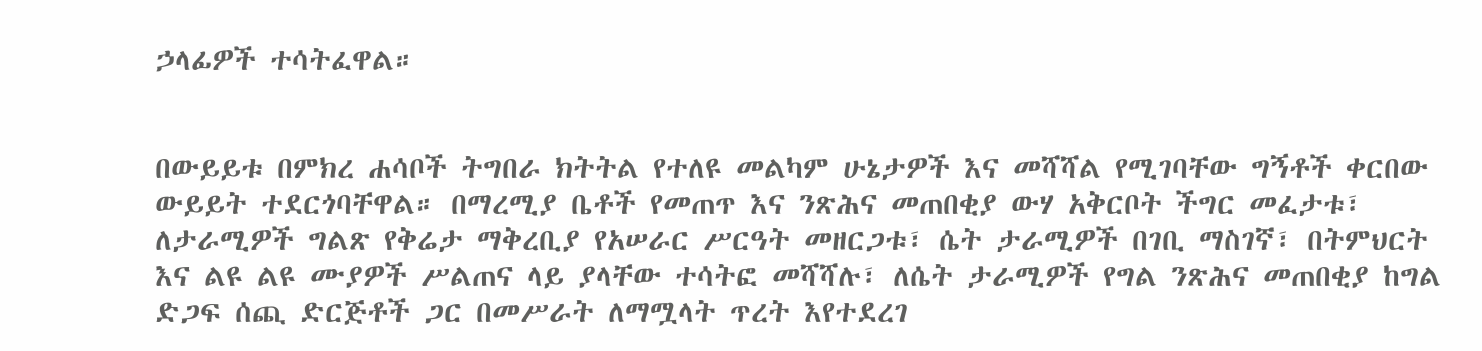ኃላፊዎች ተሳትፈዋል።


በውይይቱ በምክረ ሐሳቦች ትግበራ ክትትል የተለዩ መልካም ሁኔታዎች እና መሻሻል የሚገባቸው ግኝቶች ቀርበው ውይይት ተደርጎባቸዋል። በማረሚያ ቤቶች የመጠጥ እና ንጽሕና መጠበቂያ ውሃ አቅርቦት ችግር መፈታቱ፣ ለታራሚዎች ግልጽ የቅሬታ ማቅረቢያ የአሠራር ሥርዓት መዘርጋቱ፣ ሴት ታራሚዎች በገቢ ማስገኛ፣ በትምህርት እና ልዩ ልዩ ሙያዎች ሥልጠና ላይ ያላቸው ተሳትፎ መሻሻሉ፣ ለሴት ታራሚዎች የግል ንጽሕና መጠበቂያ ከግል ድጋፍ ሰጪ ድርጅቶች ጋር በመሥራት ለማሟላት ጥረት እየተደረገ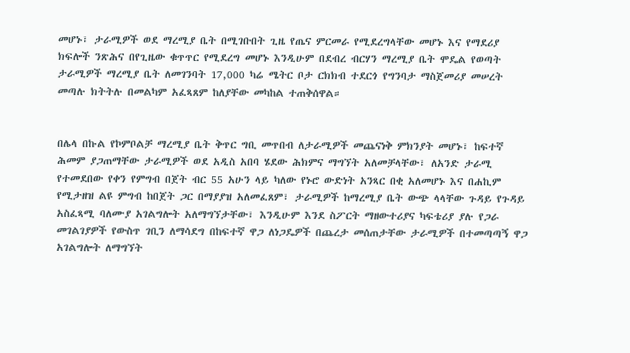መሆኑ፣ ታራሚዎች ወደ ማረሚያ ቤት በሚገቡበት ጊዜ የጤና ምርመራ የሚደረግላቸው መሆኑ እና የማደሪያ ክፍሎች ንጽሕና በየጊዜው ቁጥጥር የሚደረግ መሆኑ እንዲሁም በደብረ ብርሃን ማረሚያ ቤት ሞዴል የወጣት ታራሚዎች ማረሚያ ቤት ለመገንባት 17,000 ካሬ ሜትር ቦታ ርክክብ ተደርጎ የግንባታ ማስጀመሪያ መሠረት መጣሉ ክትትሉ በመልካም አፈጻጸም ከለያቸው መካከል ተጠቅሰዋል።


በሌላ በኩል የኮምቦልቻ ማረሚያ ቤት ቅጥር ግቢ መጥበብ ለታራሚዎች መጨናነቅ ምክንያት መሆኑ፣ ከፍተኛ ሕመም ያጋጠማቸው ታራሚዎች ወደ አዲስ አበባ ሄደው ሕክምና ማግኘት አለመቻላቸው፣ ለአንድ ታራሚ የተመደበው የቀን የምግብ በጀት ብር 55 አሁን ላይ ካለው የኑሮ ውድነት አንጻር በቂ አለመሆኑ እና በሐኪም የሚታዘዝ ልዩ ምግብ ከበጀት ጋር በማያያዝ አለመፈጸም፣ ታራሚዎች ከማረሚያ ቤት ውጭ ላላቸው ጉዳይ የጉዳይ አስፈጻሚ ባለሙያ አገልግሎት አለማግኘታቸው፣ እንዲሁም እንደ ስፖርት ማዘውተሪያና ካፍቴሪያ ያሉ የጋራ መገልገያዎች የውስጥ ገቢን ለማሳደግ በከፍተኛ ዋጋ ለነጋዴዎች በጨረታ መሰጠታቸው ታራሚዎች በተመጣጣኝ ዋጋ አገልግሎት ለማግኘት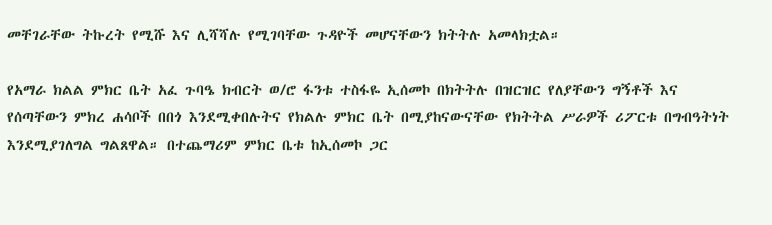መቸገራቸው ትኩረት የሚሹ እና ሊሻሻሉ የሚገባቸው ጉዳዮች መሆናቸውን ክትትሉ አመላክቷል።

የአማራ ክልል ምክር ቤት አፈ ጉባዔ ክብርት ወ/ሮ ፋንቱ ተስፋዬ ኢሰመኮ በክትትሉ በዝርዝር የለያቸውን ግኝቶች እና የሰጣቸውን ምክረ ሐሳቦች በበጎ እንደሚቀበሉትና የክልሉ ምክር ቤት በሚያከናውናቸው የክትትል ሥራዎች ሪፖርቱ በግብዓትነት እንደሚያገለግል ግልጸዋል። በተጨማሪም ምክር ቤቱ ከኢሰመኮ ጋር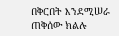በቅርበት እንደሚሠራ ጠቅሰው ክልሉ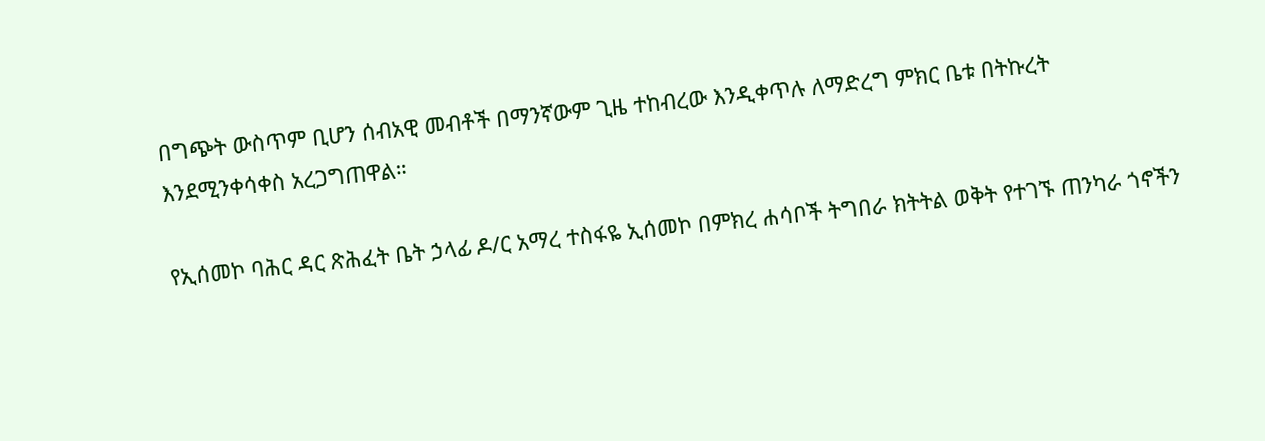በግጭት ውስጥም ቢሆን ሰብአዊ መብቶች በማንኛውም ጊዜ ተከብረው እንዲቀጥሉ ለማድረግ ምክር ቤቱ በትኩረት እንደሚንቀሳቀስ አረጋግጠዋል።

የኢሰመኮ ባሕር ዳር ጽሕፈት ቤት ኃላፊ ዶ/ር አማረ ተስፋዬ ኢሰመኮ በምክረ ሐሳቦች ትግበራ ክትትል ወቅት የተገኙ ጠንካራ ጎኖችን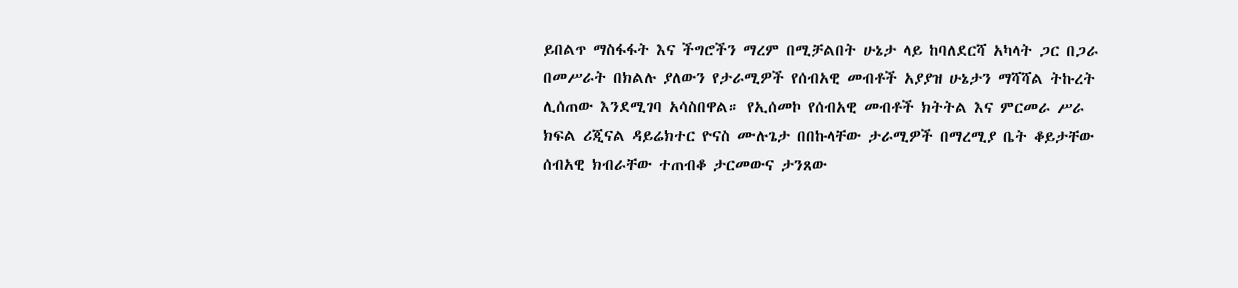ይበልጥ ማስፋፋት እና ችግሮችን ማረም በሚቻልበት ሁኔታ ላይ ከባለደርሻ አካላት ጋር በጋራ በመሥራት በክልሉ ያለውን የታራሚዎች የሰብአዊ መብቶች አያያዝ ሁኔታን ማሻሻል ትኩረት ሊሰጠው እንደሚገባ አሳስበዋል። የኢሰመኮ የሰብአዊ መብቶች ክትትል እና ምርመራ ሥራ ክፍል ሪጂናል ዳይሬክተር ዮናስ ሙሉጌታ በበኩላቸው ታራሚዎች በማረሚያ ቤት ቆይታቸው ሰብአዊ ክብራቸው ተጠብቆ ታርመውና ታንጸው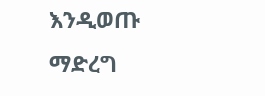እንዲወጡ ማድረግ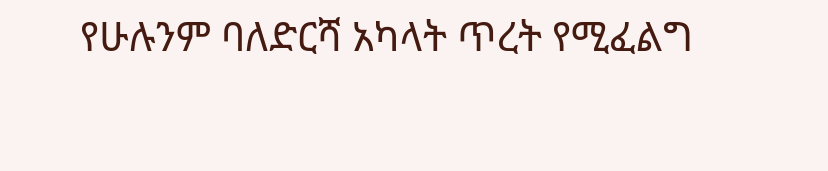የሁሉንም ባለድርሻ አካላት ጥረት የሚፈልግ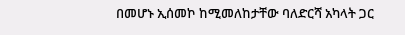በመሆኑ ኢሰመኮ ከሚመለከታቸው ባለድርሻ አካላት ጋር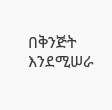በቅንጅት እንደሚሠራ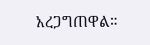አረጋግጠዋል።